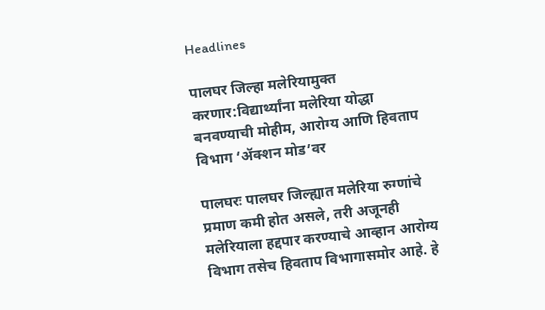Headlines

पालघर जिल्हा मलेरियामुक्त करणार:विद्यार्थ्यांना मलेरिया योद्धा बनवण्याची मोहीम, आरोग्य आणि हिवताप विभाग ‘ॲक्शन मोड’वर

पालघरः पालघर जिल्ह्यात मलेरिया रुग्णांचे प्रमाण कमी होत असले, तरी अजूनही मलेरियाला हद्दपार करण्याचे आव्हान आरोग्य विभाग तसेच हिवताप विभागासमोर आहे. हे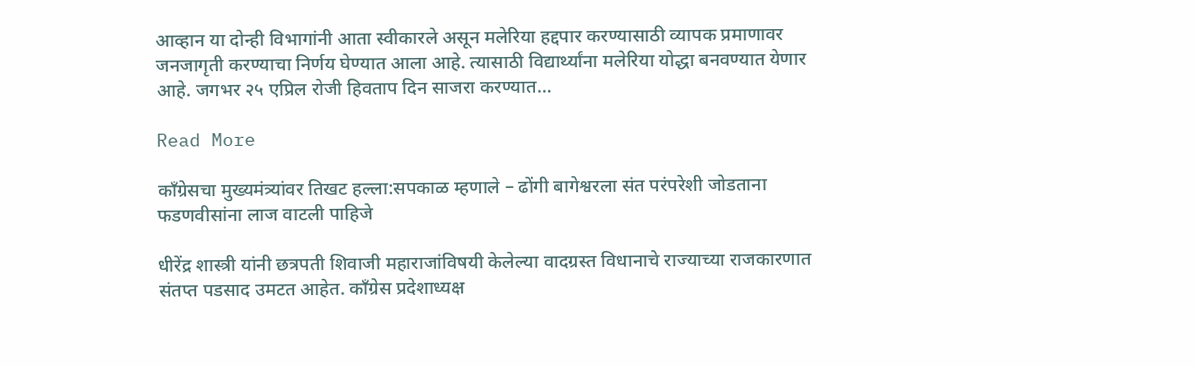आव्हान या दोन्ही विभागांनी आता स्वीकारले असून मलेरिया हद्दपार करण्यासाठी व्यापक प्रमाणावर जनजागृती करण्याचा निर्णय घेण्यात आला आहे. त्यासाठी विद्यार्थ्यांना मलेरिया योद्धा बनवण्यात येणार आहे. जगभर २५ एप्रिल रोजी हिवताप दिन साजरा करण्यात…

Read More

काँग्रेसचा मुख्यमंत्र्यांवर तिखट हल्ला:सपकाळ म्हणाले – ढोंगी बागेश्वरला संत परंपरेशी जोडताना फडणवीसांना लाज वाटली पाहिजे

धीरेंद्र शास्त्री यांनी छत्रपती शिवाजी महाराजांविषयी केलेल्या वादग्रस्त विधानाचे राज्याच्या राजकारणात संतप्त पडसाद उमटत आहेत. काँग्रेस प्रदेशाध्यक्ष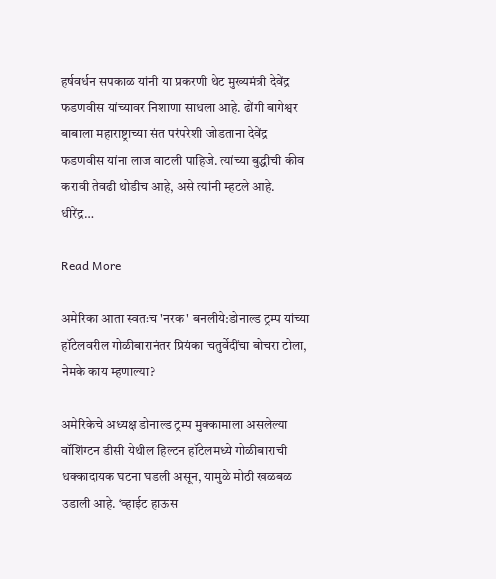हर्षवर्धन सपकाळ यांनी या प्रकरणी थेट मुख्यमंत्री देवेंद्र फडणवीस यांच्यावर निशाणा साधला आहे. ढोंगी बागेश्वर बाबाला महाराष्ट्राच्या संत परंपरेशी जोडताना देवेंद्र फडणवीस यांना लाज वाटली पाहिजे. त्यांच्या बुद्धीची कीव करावी तेवढी थोडीच आहे, असे त्यांनी म्हटले आहे. धीरेंद्र…

Read More

अमेरिका आता स्वतःच 'नरक' बनलीये:डोनाल्ड ट्रम्प यांच्या हॉटेलवरील गोळीबारानंतर प्रियंका चतुर्वेदींचा बोचरा टोला, नेमके काय म्हणाल्या?

अमेरिकेचे अध्यक्ष डोनाल्ड ट्रम्प मुक्कामाला असलेल्या वॉशिंग्टन डीसी येथील हिल्टन हॉटेलमध्ये गोळीबाराची धक्कादायक घटना घडली असून, यामुळे मोठी खळबळ उडाली आहे. ‘व्हाईट हाऊस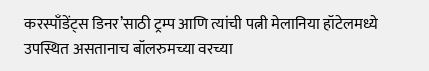करस्पाँडेंट्स डिनर’साठी ट्रम्प आणि त्यांची पत्नी मेलानिया हॉटेलमध्ये उपस्थित असतानाच बॉलरुमच्या वरच्या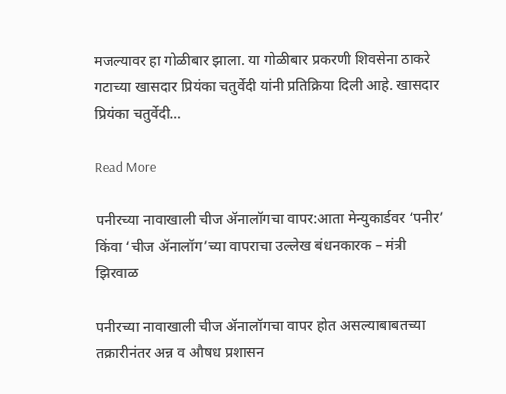मजल्यावर हा गोळीबार झाला. या गोळीबार प्रकरणी शिवसेना ठाकरे गटाच्या खासदार प्रियंका चतुर्वेदी यांनी प्रतिक्रिया दिली आहे. खासदार प्रियंका चतुर्वेदी…

Read More

पनीरच्या नावाखाली चीज ॲनालॉगचा वापर:आता मेन्युकार्डवर ‘पनीर’ किंवा ‘चीज ॲनालॉग’च्या वापराचा उल्लेख बंधनकारक – मंत्री झिरवाळ

पनीरच्या नावाखाली चीज ॲनालॉगचा वापर होत असल्याबाबतच्या तक्रारीनंतर अन्न व औषध प्रशासन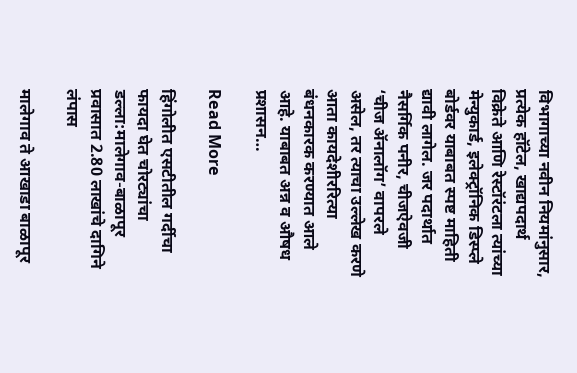विभागाच्या नवीन नियमांनुसार, प्रत्येक हॉटेल, खाद्यपदार्थ विक्रेते आणि रेस्टॉरंटला त्यांच्या मेन्युकार्ड, इलेक्ट्रॉनिक डिस्प्ले बोर्डवर याबाबत स्पष्ट माहिती द्यावी लागेल. जर पदार्थात नैसर्गिक पनीर, चीजऐवजी ‘चीज ॲनालॉग’ वापरले असेल, तर त्याचा उल्लेख करणे आता कायदेशीररित्या बंधनकारक करण्यात आले आहे. याबाबत अन्न व औषध प्रशासन…

Read More

हिंगोलीत एसटीतील गर्दीचा फायदा घेत चोरट्यांचा डल्ला:मालेगाव-बाळापूर प्रवासात 2.80 लाखांचे दागिने लंपास

मालेगाव ते आखाडा बाळापूर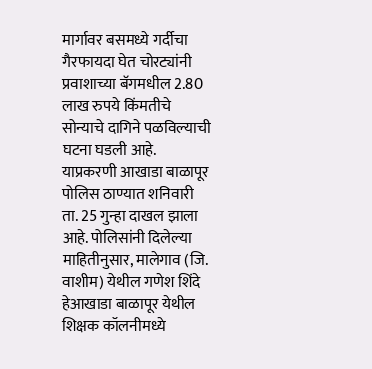मार्गावर बसमध्ये गर्दीचा गैरफायदा घेत चोरट्यांनी प्रवाशाच्या बॅगमधील 2.80 लाख रुपये किंमतीचे सोन्याचे दागिने पळविल्याची घटना घडली आहे. याप्रकरणी आखाडा बाळापूर पोलिस ठाण्यात शनिवारी ता. 25 गुन्हा दाखल झाला आहे. पोलिसांनी दिलेल्या माहितीनुसार, मालेगाव (जि. वाशीम) येथील गणेश शिंदे हेआखाडा बाळापूर येथील शिक्षक कॉलनीमध्ये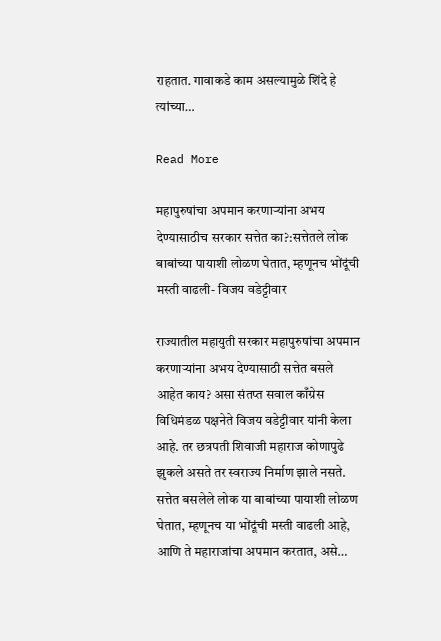राहतात. गावाकडे काम असल्यामुळे शिंदे हे त्यांच्या…

Read More

महापुरुषांचा अपमान करणाऱ्यांना अभय देण्यासाठीच सरकार सत्तेत का?:सत्तेतले लोक बाबांच्या पायाशी लोळण घेतात, म्हणूनच भोंदूंची मस्ती वाढली- विजय वडेट्टीवार

राज्यातील महायुती सरकार महापुरुषांचा अपमान करणाऱ्यांना अभय देण्यासाठी सत्तेत बसले आहेत काय? असा संतप्त सवाल काँग्रेस विधिमंडळ पक्षनेते विजय वडेट्टीवार यांनी केला आहे. तर छत्रपती शिवाजी महाराज कोणापुढे झुकले असते तर स्वराज्य निर्माण झाले नसते. सत्तेत बसलेले लोक या बाबांच्या पायाशी लोळण घेतात, म्हणूनच या भोंदूंची मस्ती वाढली आहे, आणि ते महाराजांचा अपमान करतात, असे…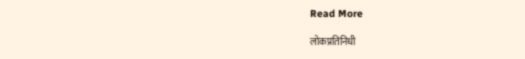Read More

लोकप्रतिनिधी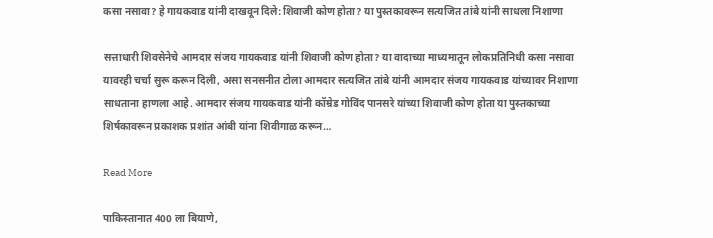कसा नसावा? हे गायकवाड यांनी दाखवून दिले:शिवाजी कोण होता? या पुस्तकावरून सत्यजित तांबे यांनी साधला निशाणा

सत्ताधारी शिवसेनेचे आमदार संजय गायकवाड यांनी शिवाजी कोण होता? या वादाच्या माध्यमातून लोकप्रतिनिधी कसा नसावा यावरही चर्चा सुरू करून दिली, असा सनसनीत टोला आमदार सत्यजित तांबे यांनी आमदार संजय गायकवाड यांच्यावर निशाणा साधताना हाणला आहे. आमदार संजय गायकवाड यांनी कॉम्रेड गोविंद पानसरे यांच्या शिवाजी कोण होता या पुस्तकाच्या शिर्षकावरून प्रकाशक प्रशांत आंबी यांना शिवीगाळ करून…

Read More

पाकिस्तानात 400 ला बियाणे,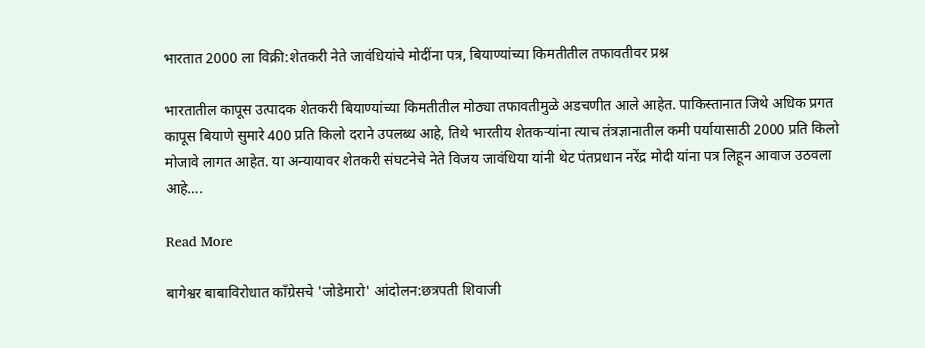भारतात 2000 ला विक्री:शेतकरी नेते जावंधियांचे मोदींना पत्र, बियाण्यांच्या किमतीतील तफावतीवर प्रश्न

भारतातील कापूस उत्पादक शेतकरी बियाण्यांच्या किमतीतील मोठ्या तफावतीमुळे अडचणीत आले आहेत. पाकिस्तानात जिथे अधिक प्रगत कापूस बियाणे सुमारे 400 प्रति किलो दराने उपलब्ध आहे, तिथे भारतीय शेतकऱ्यांना त्याच तंत्रज्ञानातील कमी पर्यायासाठी 2000 प्रति किलो मोजावे लागत आहेत. या अन्यायावर शेतकरी संघटनेचे नेते विजय जावंधिया यांनी थेट पंतप्रधान नरेंद्र मोदी यांना पत्र लिहून आवाज उठवला आहे….

Read More

बागेश्वर बाबाविरोधात काँग्रेसचे 'जोडेमारो' आंदोलन:छत्रपती शिवाजी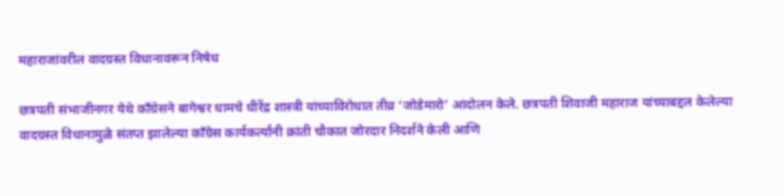महाराजांवरील वादग्रस्त विधानावरून निषेध

छत्रपती संभाजीनगर येथे काँग्रेसने बागेश्वर धामचे धीरेंद्र शास्त्री यांच्याविरोधात तीव्र ‘जोडेमारो’ आंदोलन केले. छत्रपती शिवाजी महाराज यांच्याबद्दल केलेल्या वादग्रस्त विधानामुळे संतप्त झालेल्या काँग्रेस कार्यकर्त्यांनी क्रांती चौकात जोरदार निदर्शने केली आणि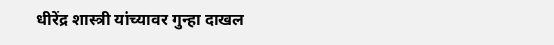धीरेंद्र शास्त्री यांच्यावर गुन्हा दाखल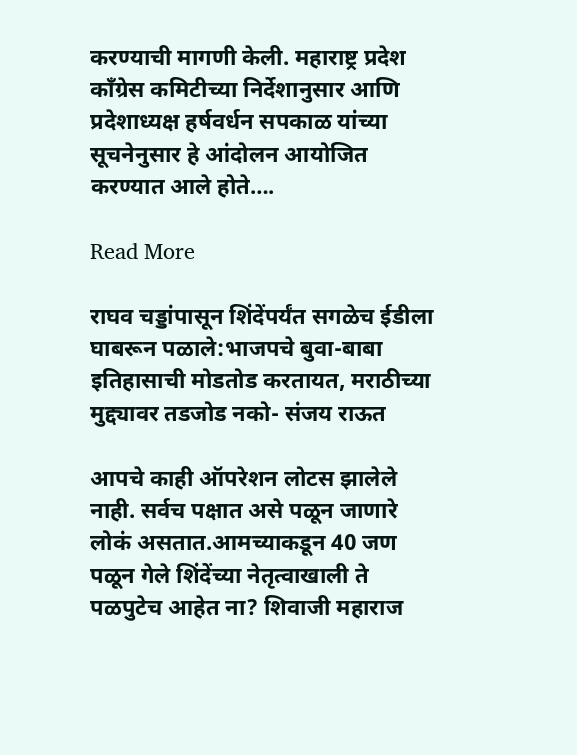करण्याची मागणी केली. महाराष्ट्र प्रदेश काँग्रेस कमिटीच्या निर्देशानुसार आणि प्रदेशाध्यक्ष हर्षवर्धन सपकाळ यांच्या सूचनेनुसार हे आंदोलन आयोजित करण्यात आले होते….

Read More

राघव चड्डांपासून शिंदेंपर्यंत सगळेच ईडीला घाबरून पळाले:भाजपचे बुवा-बाबा इतिहासाची मोडतोड करतायत, मराठीच्या मुद्द्यावर तडजोड नको- संजय राऊत

आपचे काही ऑपरेशन लोटस झालेले नाही. सर्वच पक्षात असे पळून जाणारे लोकं असतात.आमच्याकडून 40 जण पळून गेले शिंदेंच्या नेतृत्वाखाली ते पळपुटेच आहेत ना? शिवाजी महाराज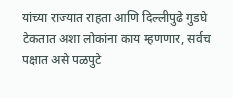यांच्या राज्यात राहता आणि दिल्लीपुढे गुडघे टेकतात अशा लोकांना काय म्हणणार, सर्वच पक्षात असे पळपुटे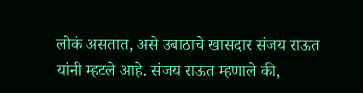लोकं असतात, असे उबाठाचे खासदार संजय राऊत यांनी म्हटले आहे. संजय राऊत म्हणाले की,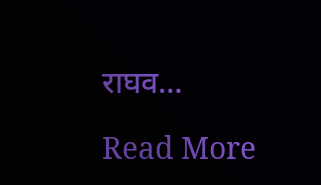राघव…

Read More